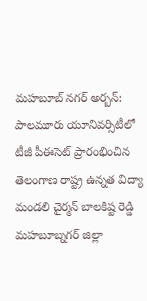మహబూబ్ నగర్ అర్బన్: పాలమూరు యూనివర్సిటీలో టీజీ పీఈసెట్ ప్రారంభించిన తెలంగాణ రాష్ట్ర ఉన్నత విద్యా మండలి చైర్మన్ బాలకిష్ట రెడ్డి
మహబూబ్నగర్ జిల్లా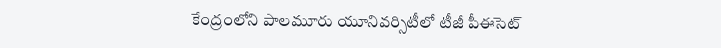కేంద్రంలోని పాలమూరు యూనివర్సిటీలో టీజీ పీఈసెట్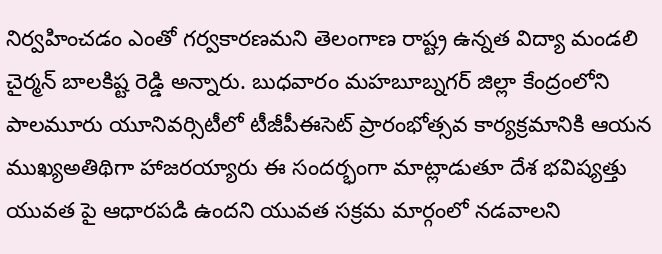నిర్వహించడం ఎంతో గర్వకారణమని తెలంగాణ రాష్ట్ర ఉన్నత విద్యా మండలి చైర్మన్ బాలకిష్ట రెడ్డి అన్నారు. బుధవారం మహబూబ్నగర్ జిల్లా కేంద్రంలోని పాలమూరు యూనివర్సిటీలో టీజీపీఈసెట్ ప్రారంభోత్సవ కార్యక్రమానికి ఆయన ముఖ్యఅతిథిగా హాజరయ్యారు ఈ సందర్భంగా మాట్లాడుతూ దేశ భవిష్యత్తు యువత పై ఆధారపడి ఉందని యువత సక్రమ మార్గంలో నడవాలని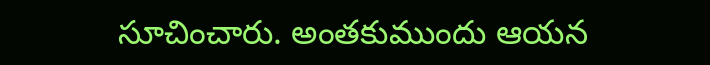సూచించారు. అంతకుముందు ఆయన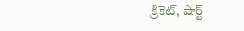క్రికెట్, షార్ట్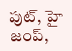పుట్, హై జంప్,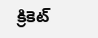క్రికెట్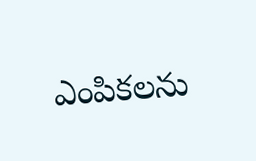ఎంపికలను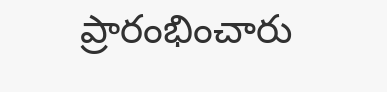ప్రారంభించారు